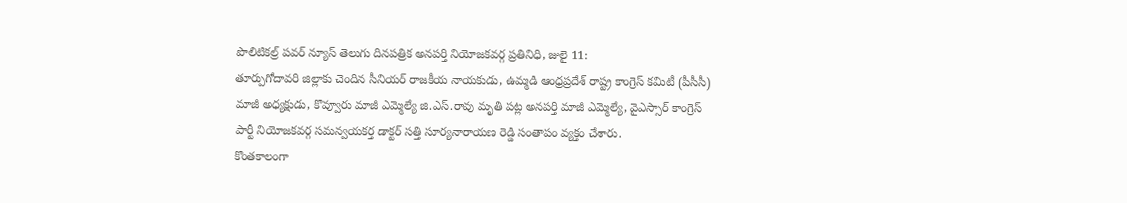పొలిటికల్ర్ పవర్ న్యూస్ తెలుగు దినపత్రిక అనపర్తి నియోజకవర్గ ప్రతినిధి, జులై 11:
తూర్పుగోదావరి జిల్లాకు చెందిన సీనియర్ రాజకీయ నాయకుడు, ఉమ్మడి ఆంధ్రప్రదేశ్ రాష్ట్ర కాంగ్రెస్ కమిటీ (పీసీసీ) మాజీ అధ్యక్షుడు, కొవ్వూరు మాజీ ఎమ్మెల్యే జి.ఎస్.రావు మృతి పట్ల అనపర్తి మాజీ ఎమ్మెల్యే, వైఎస్సార్ కాంగ్రెస్ పార్టీ నియోజకవర్గ సమన్వయకర్త డాక్టర్ సత్తి సూర్యనారాయణ రెడ్డి సంతాపం వ్యక్తం చేశారు.
కొంతకాలంగా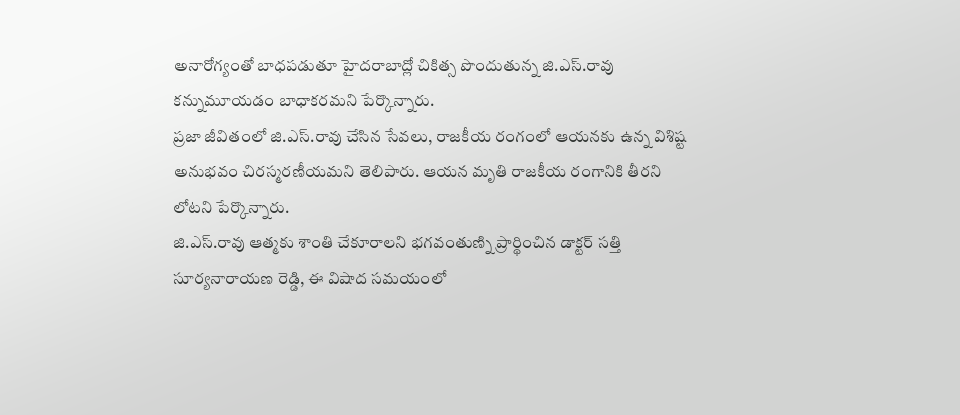అనారోగ్యంతో బాధపడుతూ హైదరాబాద్లో చికిత్స పొందుతున్న జి.ఎస్.రావు కన్నుమూయడం బాధాకరమని పేర్కొన్నారు.
ప్రజా జీవితంలో జి.ఎస్.రావు చేసిన సేవలు, రాజకీయ రంగంలో ఆయనకు ఉన్న విశిష్ట అనుభవం చిరస్మరణీయమని తెలిపారు. ఆయన మృతి రాజకీయ రంగానికి తీరని లోటని పేర్కొన్నారు.
జి.ఎస్.రావు ఆత్మకు శాంతి చేకూరాలని భగవంతుణ్ని ప్రార్థించిన డాక్టర్ సత్తి సూర్యనారాయణ రెడ్డి, ఈ విషాద సమయంలో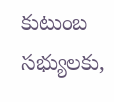కుటుంబ సభ్యులకు,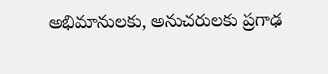అభిమానులకు, అనుచరులకు ప్రగాఢ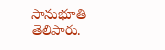సానుభూతి తెలిపారు.